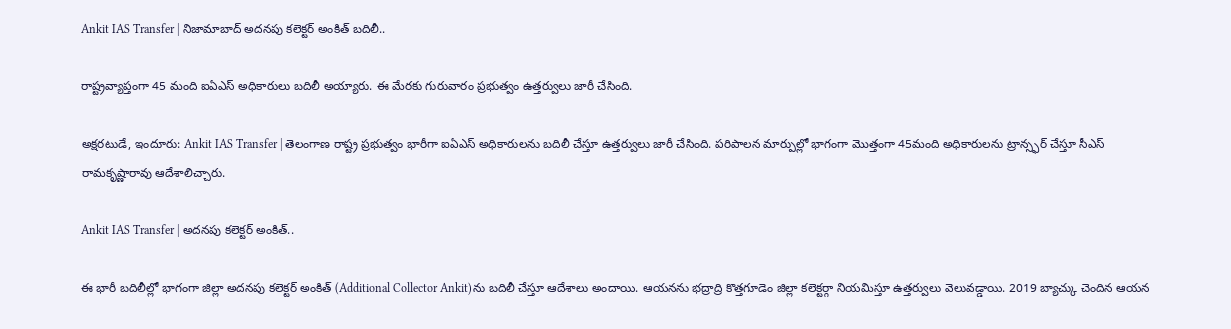Ankit IAS Transfer | నిజామాబాద్ అదనపు కలెక్టర్ అంకిత్ బదిలీ..

రాష్ట్రవ్యాప్తంగా 45 మంది ఐఏఎస్ అధికారులు బదిలీ అయ్యారు. ఈ మేరకు గురువారం ప్రభుత్వం ఉత్తర్వులు జారీ చేసింది.

అక్షరటుడే, ఇందూరు: Ankit IAS Transfer | తెలంగాణ రాష్ట్ర ప్రభుత్వం భారీగా ఐఏఎస్ అధికారులను బదిలీ చేస్తూ ఉత్తర్వులు జారీ చేసింది. పరిపాలన మార్పుల్లో భాగంగా మొత్తంగా 45మంది అధికారులను ట్రాన్స్ఫర్ చేస్తూ సీఎస్ రామకృష్ణారావు ఆదేశాలిచ్చారు.

Ankit IAS Transfer | అదనపు కలెక్టర్ అంకిత్..

ఈ భారీ బదిలీల్లో భాగంగా జిల్లా అదనపు కలెక్టర్ అంకిత్ (Additional Collector Ankit)ను బదిలీ చేస్తూ ఆదేశాలు అందాయి. ఆయనను భద్రాద్రి కొత్తగూడెం జిల్లా కలెక్టర్గా నియమిస్తూ ఉత్తర్వులు వెలువడ్డాయి. 2019 బ్యాచ్కు చెందిన ఆయన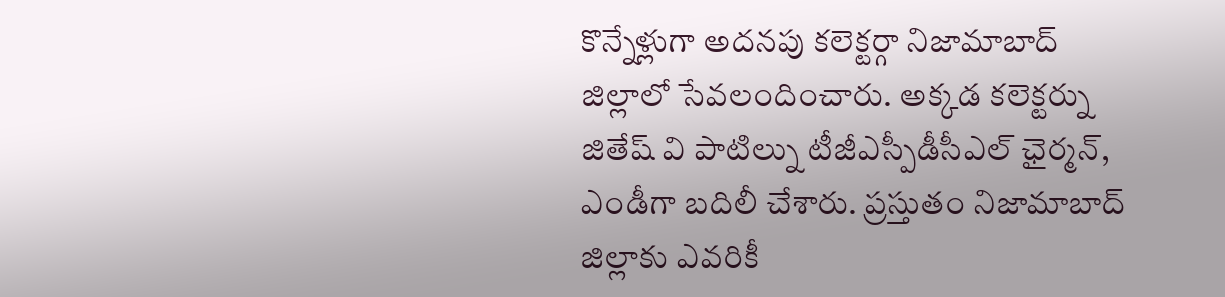కొన్నేళ్లుగా అదనపు కలెక్టర్గా నిజామాబాద్ జిల్లాలో సేవలందించారు. అక్కడ కలెక్టర్ను జితేష్ వి పాటిల్ను టీజీఎస్పీడీసీఎల్ ఛైర్మన్, ఎండీగా బదిలీ చేశారు. ప్రస్తుతం నిజామాబాద్ జిల్లాకు ఎవరికీ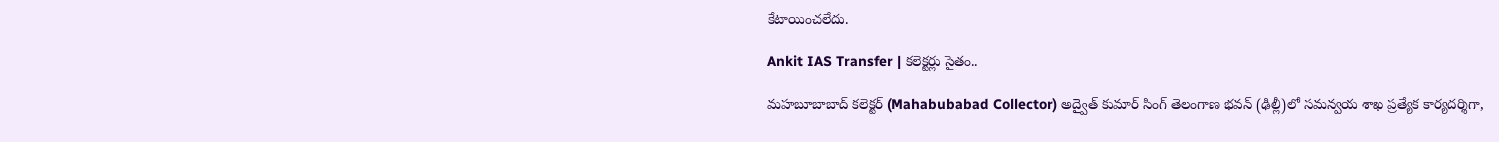కేటాయించలేదు.

Ankit IAS Transfer | కలెక్టర్లు సైతం..

మహబూబాబాద్ కలెక్టర్ (Mahabubabad Collector) అద్వైత్ కుమార్ సింగ్ తెలంగాణ భవన్ (ఢిల్లీ)లో సమన్వయ శాఖ ప్రత్యేక కార్యదర్శిగా,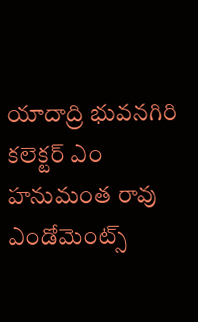యాదాద్రి భువనగిరి కలెక్టర్ ఎం హనుమంత రావు ఎండోమెంట్స్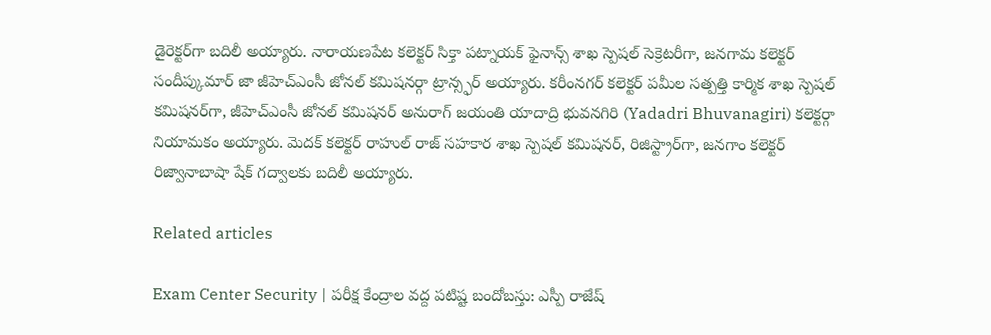డైరెక్టర్‌గా బదిలీ అయ్యారు. నారాయణపేట కలెక్టర్ సిక్తా పట్నాయక్ ఫైనాన్స్ శాఖ స్పెషల్ సెక్రెటరీగా, జనగామ కలెక్టర్ సందీప్కుమార్ జా జీహెచ్ఎంసీ జోనల్ కమిషనర్గా ట్రాన్స్ఫర్ అయ్యారు. కరీంనగర్ కలెక్టర్ పమీల సత్పత్తి కార్మిక శాఖ స్పెషల్ కమిషనర్‌గా, జీహెచ్ఎంసీ జోనల్ కమిషనర్ అనురాగ్ జయంతి యాదాద్రి భువనగిరి (Yadadri Bhuvanagiri) కలెక్టర్గా నియామకం అయ్యారు. మెదక్ కలెక్టర్ రాహుల్ రాజ్ సహకార శాఖ స్పెషల్ కమిషనర్, రిజిస్ట్రార్‌గా, జనగాం కలెక్టర్ రిజ్వానాబాషా షేక్ గద్వాలకు బదిలీ అయ్యారు.

Related articles

Exam Center Security | పరీక్ష కేంద్రాల వద్ద పటిష్ట బందోబస్తు: ఎస్పీ రాజేష్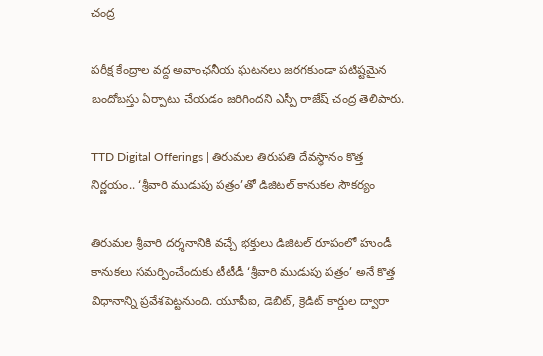చంద్ర

పరీక్ష కేంద్రాల వద్ద అవాంఛనీయ ఘటనలు జరగకుండా పటిష్టమైన బందోబస్తు ఏర్పాటు చేయడం జరిగిందని ఎస్పీ రాజేష్ చంద్ర తెలిపారు.

TTD Digital Offerings | తిరుమ‌ల తిరుప‌తి దేవ‌స్థానం కొత్త నిర్ణయం.. ‘శ్రీవారి ముడుపు పత్రం’తో డిజిటల్ కానుకల సౌకర్యం

తిరుమల శ్రీవారి దర్శనానికి వచ్చే భక్తులు డిజిటల్ రూపంలో హుండీ కానుకలు సమర్పించేందుకు టీటీడీ ‘శ్రీవారి ముడుపు పత్రం’ అనే కొత్త విధానాన్ని ప్రవేశపెట్టనుంది. యూపీఐ, డెబిట్, క్రెడిట్ కార్డుల ద్వారా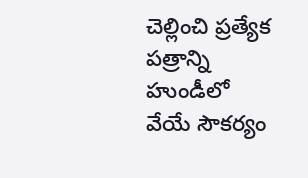చెల్లించి ప్రత్యేక పత్రాన్ని హుండీలో వేయే సౌకర్యం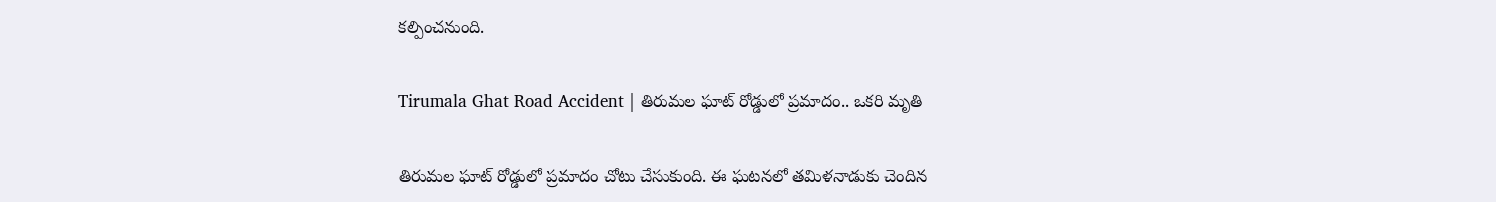కల్పించనుంది.

Tirumala Ghat Road Accident | తిరుమల ఘాట్ రోడ్డులో ప్రమాదం.. ఒకరి మృతి

తిరుమల ఘాట్ రోడ్డులో ప్రమాదం చోటు చేసుకుంది. ఈ ఘటనలో తమిళనాడుకు చెందిన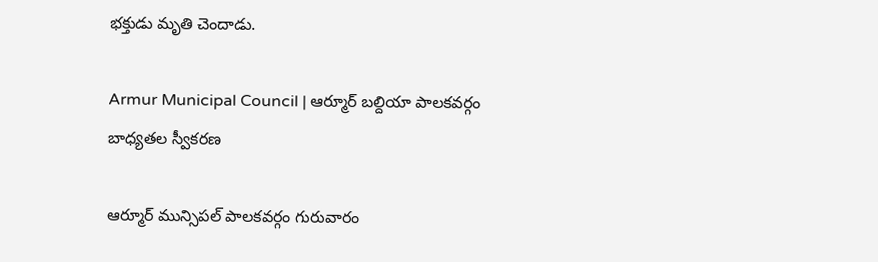భక్తుడు మృతి చెందాడు.

Armur Municipal Council | ఆర్మూర్ బల్దియా పాలకవర్గం బాధ్యతల స్వీకరణ

ఆర్మూర్ మున్సిపల్ పాలకవర్గం గురువారం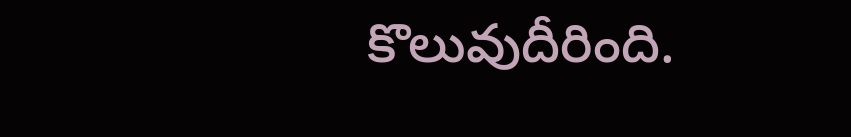కొలువుదీరింది.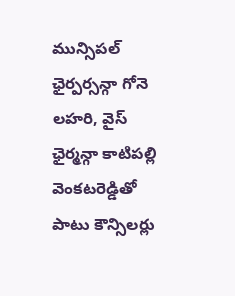మున్సిపల్ ఛైర్పర్సన్గా గోనె లహరి, వైస్ ఛైర్మన్గా కాటిపల్లి వెంకటరెడ్డితో పాటు కౌన్సిలర్లు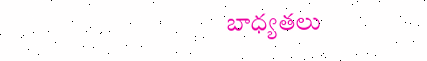బాధ్యతలు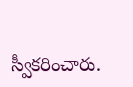స్వీకరించారు.